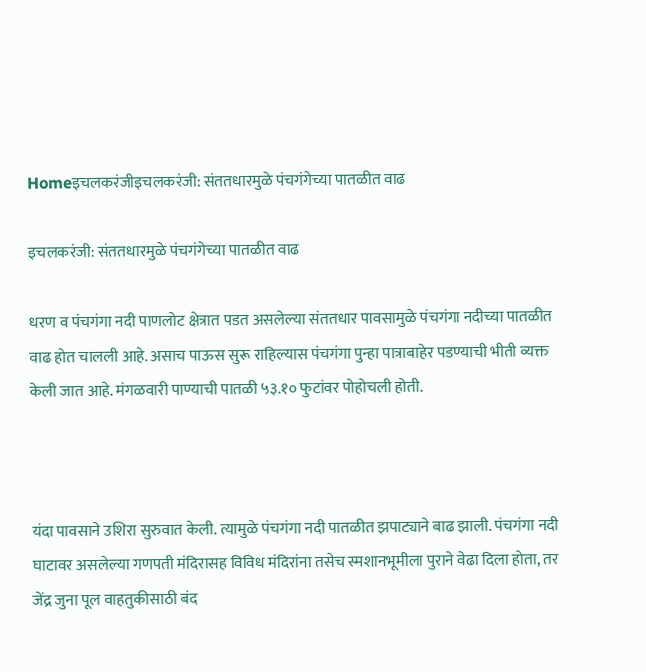Homeइचलकरंजीइचलकरंजी: संततधारमुळे पंचगंगेच्या पातळीत वाढ

इचलकरंजी: संततधारमुळे पंचगंगेच्या पातळीत वाढ

धरण व पंचगंगा नदी पाणलोट क्षेत्रात पडत असलेल्या संततधार पावसामुळे पंचगंगा नदीच्या पातळीत वाढ होत चालली आहे. असाच पाऊस सुरू राहिल्यास पंचगंगा पुन्हा पात्राबाहेर पडण्याची भीती व्यक्त केली जात आहे. मंगळवारी पाण्याची पातळी ५३.१० फुटांवर पोहोचली होती.



यंदा पावसाने उशिरा सुरुवात केली. त्यामुळे पंचगंगा नदी पातळीत झपाट्याने बाढ झाली. पंचगंगा नदी घाटावर असलेल्या गणपती मंदिरासह विविध मंदिरांना तसेच स्मशानभूमीला पुराने वेढा दिला होता, तर जेंद्र जुना पूल वाहतुकीसाठी बंद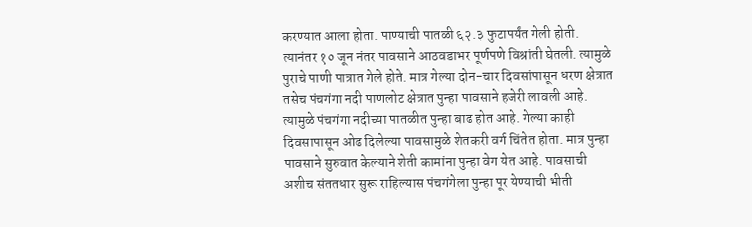करण्यात आला होता. पाण्याची पातळी ६२.३ फुटापर्यंत गेली होती. त्यानंतर १० जून नंतर पावसाने आठवडाभर पूर्णपणे विश्रांती घेतली. त्यामुळे पुराचे पाणी पात्रात गेले होते. मात्र गेल्या दोन-चार दिवसांपासून धरण क्षेत्रात तसेच पंचगंगा नदी पाणलोट क्षेत्रात पुन्हा पावसाने हजेरी लावली आहे. त्यामुळे पंचगंगा नदीच्या पातळीत पुन्हा बाढ होत आहे. गेल्या काही दिवसापासून ओढ दिलेल्या पावसामुळे शेतकरी वर्ग चिंतेत होता. मात्र पुन्हा पावसाने सुरुवात केल्याने शेती कामांना पुन्हा वेग येत आहे. पावसाची अशीच संततधार सुरू राहिल्यास पंचगंगेला पुन्हा पूर येण्याची भीती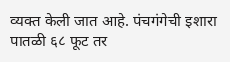व्यक्त केली जात आहे. पंचगंगेची इशारा पातळी ६८ फूट तर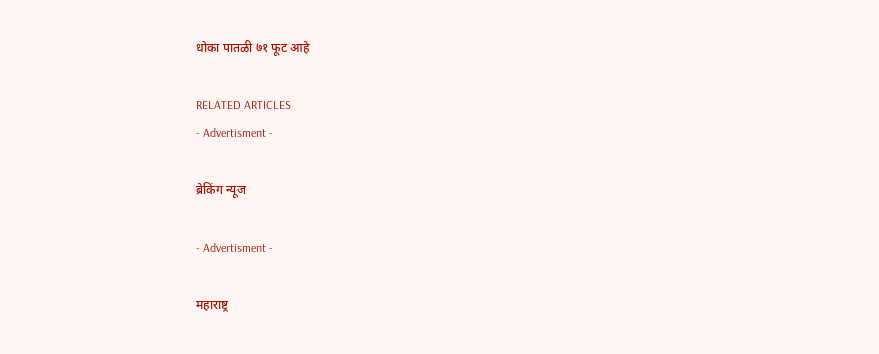धोका पातळी ७१ फूट आहे

RELATED ARTICLES
- Advertisment -

ब्रेकिंग न्यूज

- Advertisment -

महाराष्ट्र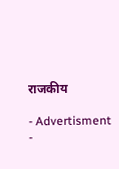राजकीय

- Advertisment -